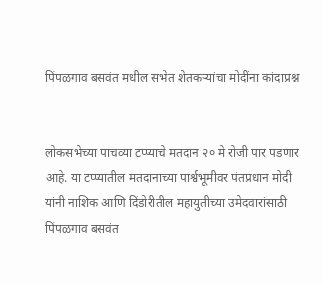पिंपळगाव बसवंत मधील सभेत शेतकऱ्यांचा मोदींना कांदाप्रश्न


लोकसभेच्या पाचव्या टप्प्याचे मतदान २० मे रोजी पार पडणार आहे. या टप्प्यातील मतदानाच्या पार्श्वभूमीवर पंतप्रधान मोदी यांनी नाशिक आणि दिंडोरीतील महायुतीच्या उमेदवारांसाठी पिंपळगाव बसवंत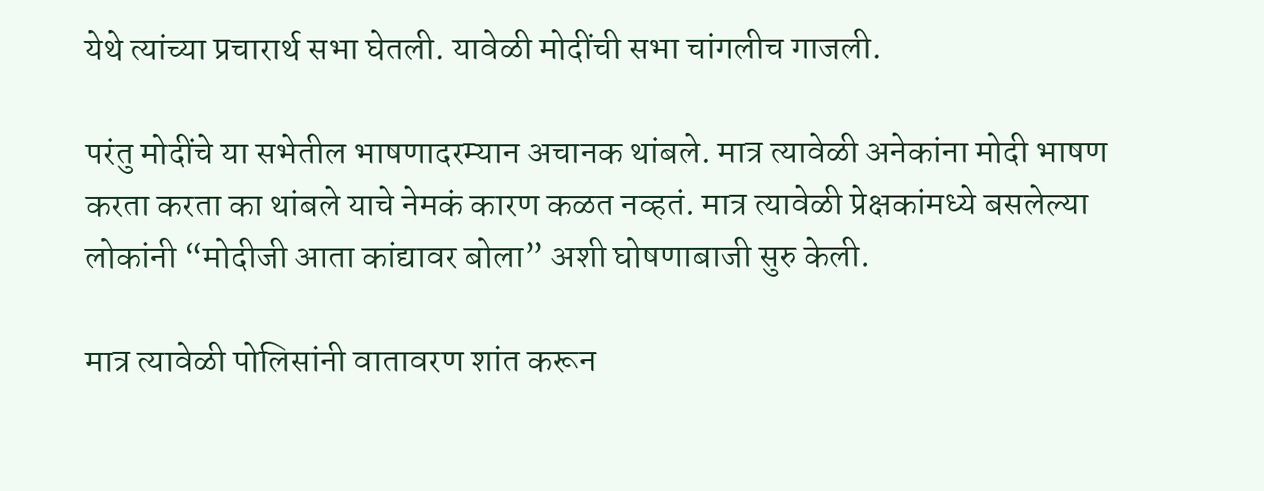येथे त्यांच्या प्रचारार्थ सभा घेतली. यावेळी मोदींची सभा चांगलीच गाजली.

परंतु मोदींचे या सभेतील भाषणादरम्यान अचानक थांबले. मात्र त्यावेळी अनेकांना मोदी भाषण करता करता का थांबले याचे नेमकं कारण कळत नव्हतं. मात्र त्यावेळी प्रेक्षकांमध्ये बसलेल्या लोकांनी “मोदीजी आता कांद्यावर बोला” अशी घोषणाबाजी सुरु केली.

मात्र त्यावेळी पोलिसांनी वातावरण शांत करून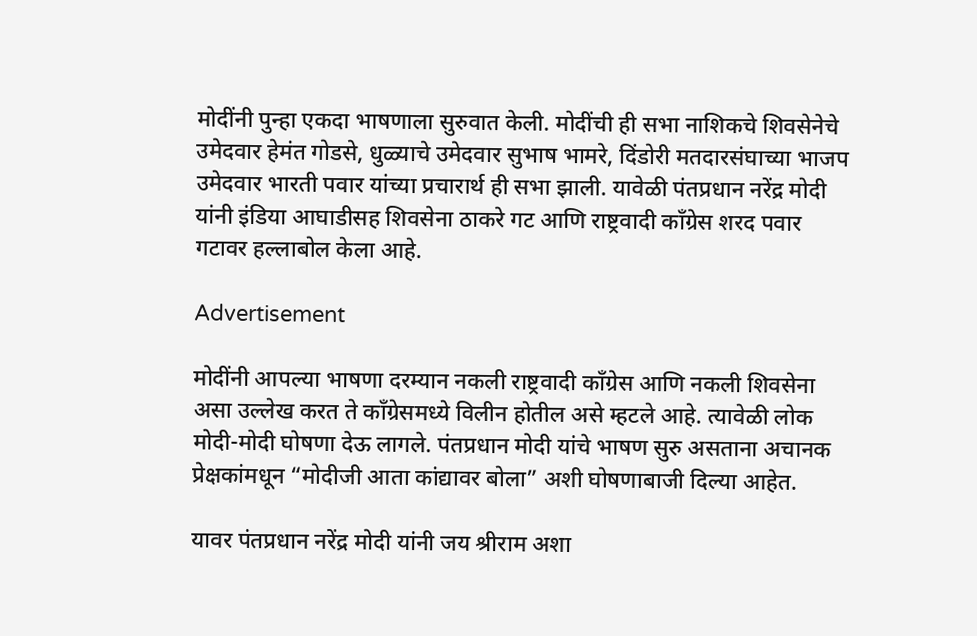मोदींनी पुन्हा एकदा भाषणाला सुरुवात केली. मोदींची ही सभा नाशिकचे शिवसेनेचे उमेदवार हेमंत गोडसे, धुळ्याचे उमेदवार सुभाष भामरे, दिंडोरी मतदारसंघाच्या भाजप उमेदवार भारती पवार यांच्या प्रचारार्थ ही सभा झाली. यावेळी पंतप्रधान नरेंद्र मोदी यांनी इंडिया आघाडीसह शिवसेना ठाकरे गट आणि राष्ट्रवादी काँग्रेस शरद पवार गटावर हल्लाबोल केला आहे.

Advertisement

मोदींनी आपल्या भाषणा दरम्यान नकली राष्ट्रवादी काँग्रेस आणि नकली शिवसेना असा उल्लेख करत ते काँग्रेसमध्ये विलीन होतील असे म्हटले आहे. त्यावेळी लोक मोदी-मोदी घोषणा देऊ लागले. पंतप्रधान मोदी यांचे भाषण सुरु असताना अचानक प्रेक्षकांमधून “मोदीजी आता कांद्यावर बोला” अशी घोषणाबाजी दिल्या आहेत.

यावर पंतप्रधान नरेंद्र मोदी यांनी जय श्रीराम अशा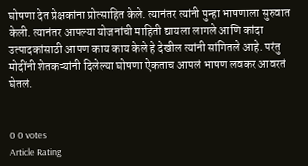घोषणा देत प्रेक्षकांना प्रोत्साहित केले. त्यानंतर त्यांनी पुन्हा भाषणाला सुरुवात केली. त्यानंतर आपल्या योजनांची माहिती द्यायला लागले आणि कांदा उत्पादकांसाठी आपण काय काय केले हे देखील त्यांनी सांगितले आहे. परंतु मोदींनी शेतकऱ्यांनी दिलेल्या घोषणा ऐकताच आपलं भाषण लवकर आवरतं घेतलं.


0 0 votes
Article Rating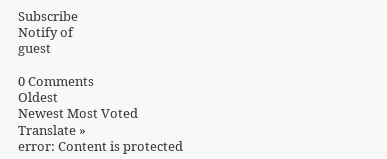Subscribe
Notify of
guest

0 Comments
Oldest
Newest Most Voted
Translate »
error: Content is protected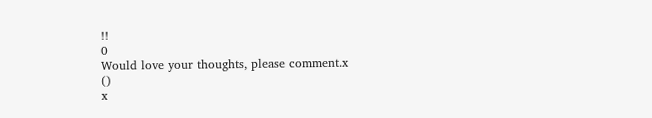!!
0
Would love your thoughts, please comment.x
()
x